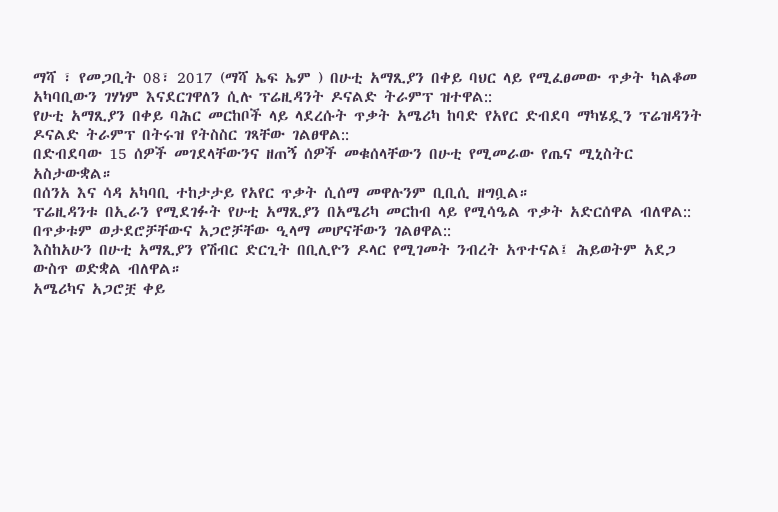ማሻ ፣ የመጋቢት 08፣ 2017 (ማሻ ኤፍ ኤም ) በሁቲ አማጺያን በቀይ ባህር ላይ የሚፈፀመው ጥቃት ካልቆመ አካባቢውን ገሃነም እናደርገዋለን ሲሉ ፕሬዚዳንት ዶናልድ ትራምፕ ዝተዋል::
የሁቲ አማጺያን በቀይ ባሕር መርከቦች ላይ ላደረሱት ጥቃት አሜሪካ ከባድ የአየር ድብደባ ማካሄዷን ፕሬዝዳንት ዶናልድ ትራምፕ በትሩዝ የትስስር ገጻቸው ገልፀዋል::
በድብደባው 15 ሰዎች መገደላቸውንና ዘጠኝ ሰዎች መቁሰላቸውን በሁቲ የሚመራው የጤና ሚኒስትር አስታውቋል።
በሰንአ እና ሳዳ አካባቢ ተከታታይ የአየር ጥቃት ሲሰማ መዋሉንም ቢቢሲ ዘግቧል።
ፕሬዚዳንቱ በኢራን የሚደገፉት የሁቲ አማጺያን በአሜሪካ መርከብ ላይ የሚሳዔል ጥቃት አድርሰዋል ብለዋል::
በጥቃቱም ወታደሮቻቸውና አጋሮቻቸው ዒላማ መሆናቸውን ገልፀዋል::
እስከአሁን በሁቲ አማጺያን የሽብር ድርጊት በቢሊዮን ዶላር የሚገመት ንብረት አጥተናል፤ ሕይወትም አደጋ ውስጥ ወድቋል ብለዋል።
አሜሪካና አጋሮቿ ቀይ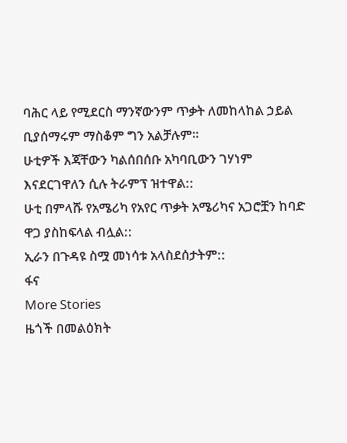ባሕር ላይ የሚደርስ ማንኛውንም ጥቃት ለመከላከል ኃይል ቢያሰማሩም ማስቆም ግን አልቻሉም።
ሁቲዎች እጃቸውን ካልሰበሰቡ አካባቢውን ገሃነም እናደርገዋለን ሲሉ ትራምፕ ዝተዋል::
ሁቲ በምላሹ የአሜሪካ የአየር ጥቃት አሜሪካና አጋሮቿን ከባድ ዋጋ ያስከፍላል ብሏል::
ኢራን በጉዳዩ ስሟ መነሳቱ አላስደሰታትም::
ፋና
More Stories
ዜጎች በመልዕክት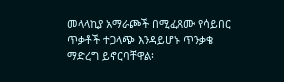መላላኪያ አማራጮች በሚፈጸሙ የሳይበር ጥቃቶች ተጋላጭ እንዳይሆኑ ጥንቃቄ ማድረግ ይኖርባቸዋል፡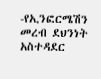-የኢንፎርሜሽን መረብ ደህንነት አስተዳደር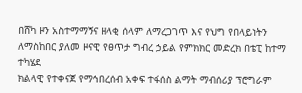በሸካ ዞን አስተማማኝና ዘላቂ ሰላም ለማረጋገጥ እና የህግ የበላይነትን ለማስከበር ያለመ ዞናዊ የፀጥታ ግብረ ኃይል የምክክር መድረክ በቴፒ ከተማ ተካሄደ
ክልላዊ የተቀናጀ የማኅበረሰብ አቀፍ ተፋሰስ ልማት ማብሰሪያ ፕሮግራም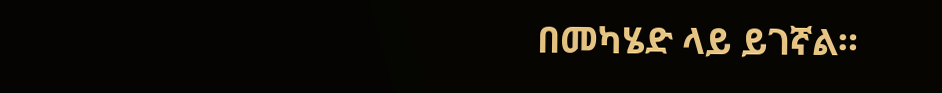በመካሄድ ላይ ይገኛል።